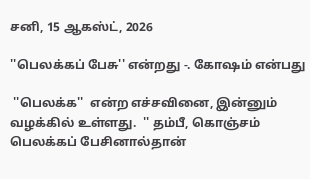சனி, 15 ஆகஸ்ட், 2026

''பெலக்கப் பேசு'' என்றது -. கோஷம் என்பது

 ''பெலக்க''  என்ற எச்சவினை, இன்னும் வழக்கில் உள்ளது.  '' தம்பீ, கொஞ்சம் பெலக்கப் பேசினால்தான்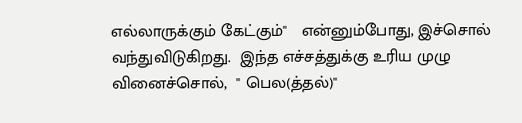எல்லாருக்கும் கேட்கும்''   என்னும்போது, இச்சொல் வந்துவிடுகிறது.  இந்த எச்சத்துக்கு உரிய முழு வினைச்சொல்,  '' பெல(த்தல்)''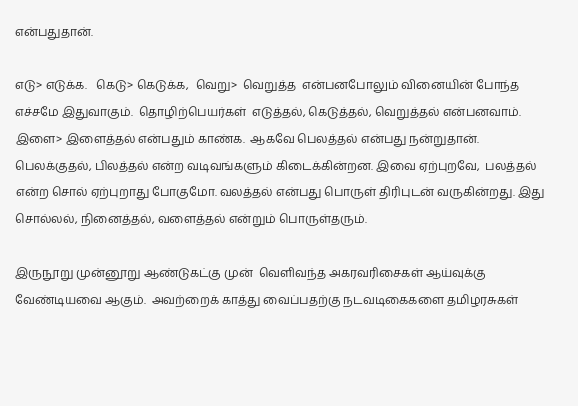என்பதுதான்.

எடு> எடுக்க.   கெடு> கெடுக்க,  வெறு>  வெறுத்த  என்பனபோலும் வினையின் போந்த எச்சமே இதுவாகும்.  தொழிற்பெயர்கள்  எடுத்தல், கெடுத்தல், வெறுத்தல் என்பனவாம். இளை> இளைத்தல் என்பதும் காண்க.  ஆகவே பெலத்தல் என்பது நன்றுதான். பெலக்குதல், பிலத்தல் என்ற வடிவங்களும் கிடைக்கின்றன. இவை ஏற்புறவே,  பலத்தல் என்ற சொல் ஏற்புறாது போகுமோ. வலத்தல் என்பது பொருள் திரிபுடன் வருகின்றது. இது  சொல்லல், நினைத்தல், வளைத்தல் என்றும் பொருள்தரும்.

இருநூறு முன்னூறு ஆண்டுகட்கு முன்  வெளிவந்த அகரவரிசைகள் ஆய்வுக்கு வேண்டியவை ஆகும்.  அவற்றைக் காத்து வைப்பதற்கு நடவடிகைகளை தமிழரசுகள்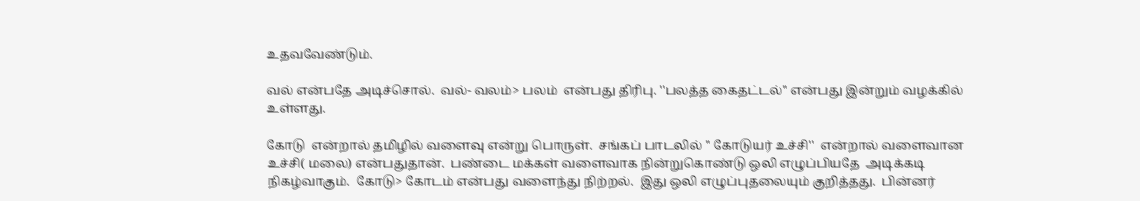உதவவேண்டும்.

வல் என்பதே அடிச்சொல்.  வல்- வலம்> பலம்  என்பது திரிபு. ''பலத்த கைதட்டல்'' என்பது இன்றும் வழக்கில் உள்ளது.

கோடு  என்றால் தமிழில் வளைவு என்று பொருள்.  சங்கப் பாடலில் '' கோடுயர் உச்சி''  என்றால் வளைவான உச்சி( மலை) என்பதுதான்.  பண்டை மக்கள் வளைவாக நின்றுகொண்டு ஒலி எழுப்பியதே  அடிக்கடி நிகழ்வாகும்.  கோடு> கோடம் என்பது வளைந்து நிற்றல்.  இது ஒலி எழுப்புதலையும் குறித்தது.  பின்னர்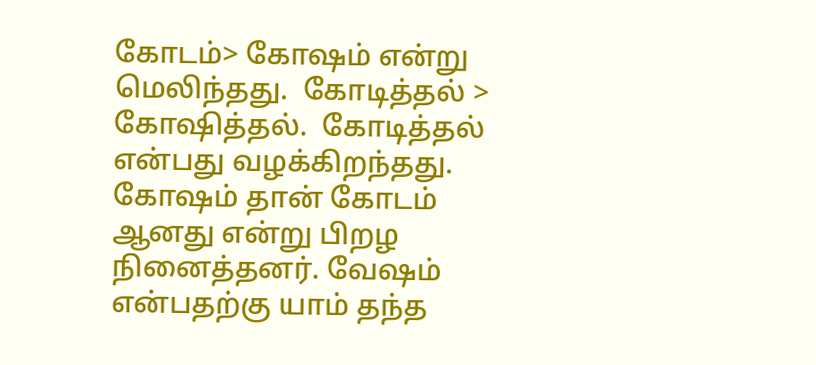கோடம்> கோஷம் என்று மெலிந்தது.  கோடித்தல் > கோஷித்தல்.  கோடித்தல் என்பது வழக்கிறந்தது.  கோஷம் தான் கோடம் ஆனது என்று பிறழ நினைத்தனர். வேஷம் என்பதற்கு யாம் தந்த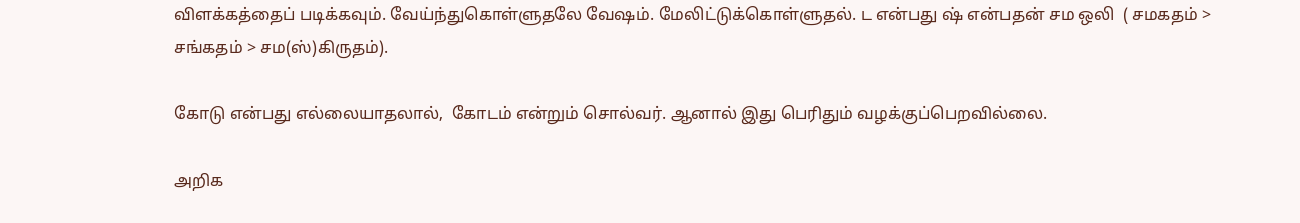விளக்கத்தைப் படிக்கவும். வேய்ந்துகொள்ளுதலே வேஷம். மேலிட்டுக்கொள்ளுதல். ட என்பது ஷ் என்பதன் சம ஒலி  ( சமகதம் >  சங்கதம் > சம(ஸ்)கிருதம்).

கோடு என்பது எல்லையாதலால்,  கோடம் என்றும் சொல்வர். ஆனால் இது பெரிதும் வழக்குப்பெறவில்லை.

அறிக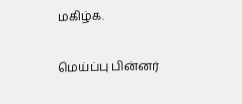மகிழ்க.

மெய்ப்பு பின்னர்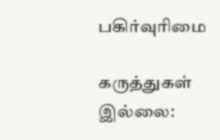பகிர்வுரிமை

கருத்துகள் இல்லை: